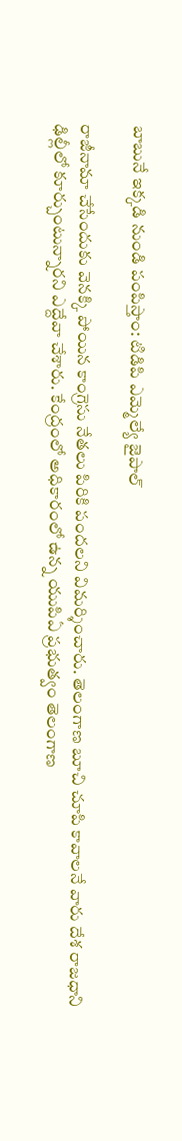బాబునే ఇక్కడి నుండి పంపిస్తాం: టిడిపి ఎమ్మెల్యే జైపాల్

రాజీనామా చేసేందుకు వెనక్కి పోయిన కాంగ్రెసు నేతలు పిరికి పందలని విమర్శించారు. తెలంగాణ బూచి చూపి కావాలనే వారు దేశ రాజధాని ఢిల్లీలో కూర్చుంటున్నారని ఎద్దేవా చేశారు. కేంద్రంలో అధికారంలో ఉన్న యుపిఏ ప్రభుత్వం తెలంగాణ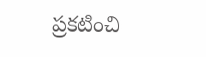ప్రకటించి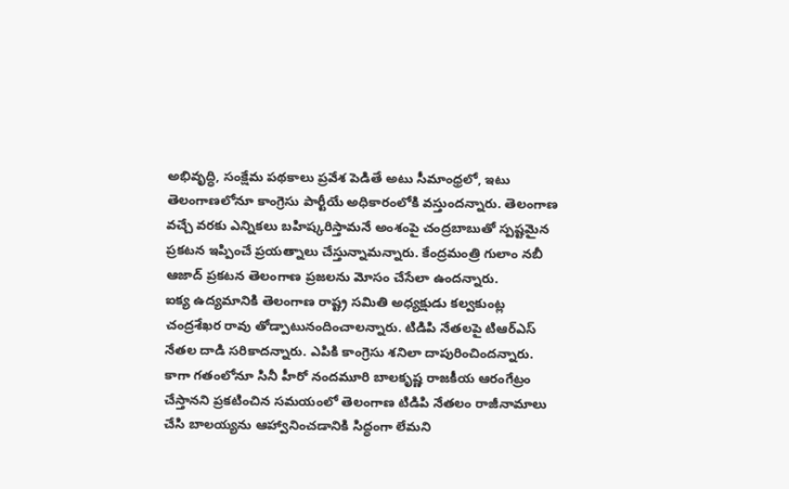అభివృద్ధి, సంక్షేమ పథకాలు ప్రవేశ పెడితే అటు సీమాంధ్రలో, ఇటు తెలంగాణలోనూ కాంగ్రెసు పార్టీయే అధికారంలోకి వస్తుందన్నారు. తెలంగాణ వచ్చే వరకు ఎన్నికలు బహిష్కరిస్తామనే అంశంపై చంద్రబాబుతో స్పష్టమైన ప్రకటన ఇప్పించే ప్రయత్నాలు చేస్తున్నామన్నారు. కేంద్రమంత్రి గులాం నబీ ఆజాద్ ప్రకటన తెలంగాణ ప్రజలను మోసం చేసేలా ఉందన్నారు.
ఐక్య ఉద్యమానికి తెలంగాణ రాష్ట్ర సమితి అధ్యక్షుడు కల్వకుంట్ల చంద్రశేఖర రావు తోడ్పాటునందించాలన్నారు. టిడిపి నేతలపై టిఆర్ఎస్ నేతల దాడి సరికాదన్నారు. ఎపికి కాంగ్రెసు శనిలా దాపురించిందన్నారు. కాగా గతంలోనూ సినీ హీరో నందమూరి బాలకృష్ణ రాజకీయ ఆరంగేట్రం చేస్తానని ప్రకటించిన సమయంలో తెలంగాణ టిడిపి నేతలం రాజీనామాలు చేసి బాలయ్యను ఆహ్వానించడానికి సిద్ధంగా లేమని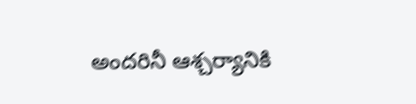అందరినీ ఆశ్చర్యానికి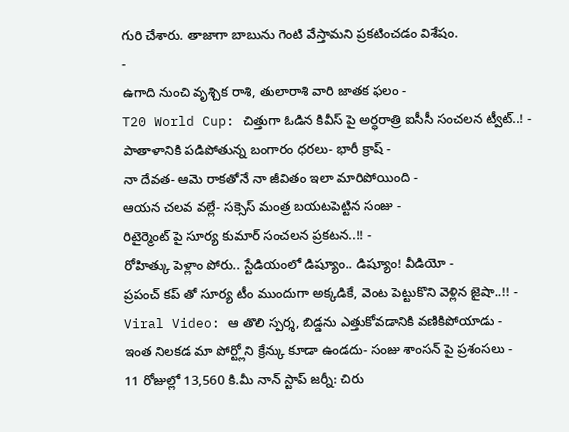గురి చేశారు. తాజాగా బాబును గెంటి వేస్తామని ప్రకటించడం విశేషం.
-
ఉగాది నుంచి వృశ్చిక రాశి, తులారాశి వారి జాతక ఫలం -
T20 World Cup: చిత్తుగా ఓడిన కివీస్ పై అర్ధరాత్రి ఐసీసీ సంచలన ట్వీట్..! -
పాతాళానికి పడిపోతున్న బంగారం ధరలు- భారీ క్రాష్ -
నా దేవత- ఆమె రాకతోనే నా జీవితం ఇలా మారిపోయింది -
ఆయన చలవ వల్లే- సక్సెస్ మంత్ర బయటపెట్టిన సంజు -
రిటైర్మెంట్ పై సూర్య కుమార్ సంచలన ప్రకటన..!! -
రోహిత్కు పెళ్లాం పోరు.. స్టేడియంలో డిష్యూం.. డిష్యూం! వీడియో -
ప్రపంచ్ కప్ తో సూర్య టీం ముందుగా అక్కడికే, వెంట పెట్టుకొని వెళ్లిన జైషా..!! -
Viral Video: ఆ తొలి స్పర్శ, బిడ్డను ఎత్తుకోవడానికి వణికిపోయాడు -
ఇంత నిలకడ మా పోర్ట్లోని క్రేన్కు కూడా ఉండదు- సంజు శాంసన్ పై ప్రశంసలు -
11 రోజుల్లో 13,560 కి.మీ నాన్ స్టాప్ జర్నీ: చిరు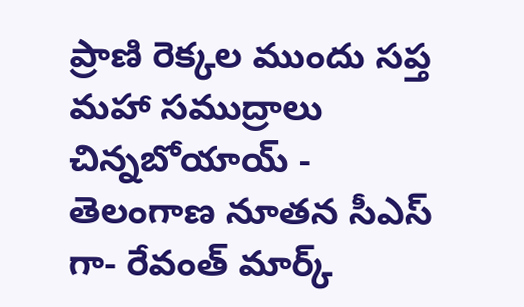ప్రాణి రెక్కల ముందు సప్త మహా సముద్రాలు చిన్నబోయాయ్ -
తెలంగాణ నూతన సీఎస్ గా- రేవంత్ మార్క్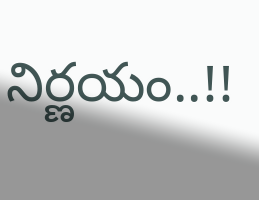నిర్ణయం..!!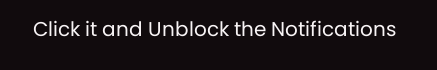Click it and Unblock the Notifications